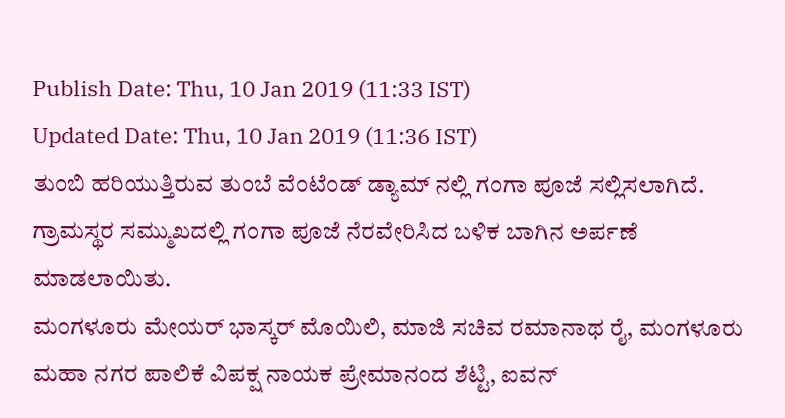Publish Date: Thu, 10 Jan 2019 (11:33 IST)
Updated Date: Thu, 10 Jan 2019 (11:36 IST)
ತುಂಬಿ ಹರಿಯುತ್ತಿರುವ ತುಂಬೆ ವೆಂಟೆಂಡ್ ಡ್ಯಾಮ್ ನಲ್ಲಿ ಗಂಗಾ ಪೂಜೆ ಸಲ್ಲಿಸಲಾಗಿದೆ. ಗ್ರಾಮಸ್ಥರ ಸಮ್ಮುಖದಲ್ಲಿ ಗಂಗಾ ಪೂಜೆ ನೆರವೇರಿಸಿದ ಬಳಿಕ ಬಾಗಿನ ಅರ್ಪಣೆ ಮಾಡಲಾಯಿತು.
ಮಂಗಳೂರು ಮೇಯರ್ ಭಾಸ್ಕರ್ ಮೊಯಿಲಿ, ಮಾಜಿ ಸಚಿವ ರಮಾನಾಥ ರೈ, ಮಂಗಳೂರು ಮಹಾ ನಗರ ಪಾಲಿಕೆ ವಿಪಕ್ಷ ನಾಯಕ ಪ್ರೇಮಾನಂದ ಶೆಟ್ಟಿ, ಐವನ್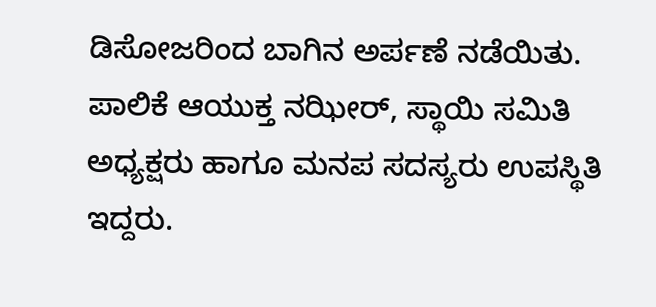ಡಿಸೋಜರಿಂದ ಬಾಗಿನ ಅರ್ಪಣೆ ನಡೆಯಿತು.
ಪಾಲಿಕೆ ಆಯುಕ್ತ ನಝೀರ್, ಸ್ಥಾಯಿ ಸಮಿತಿ ಅಧ್ಯಕ್ಷರು ಹಾಗೂ ಮನಪ ಸದಸ್ಯರು ಉಪಸ್ಥಿತಿ ಇದ್ದರು.